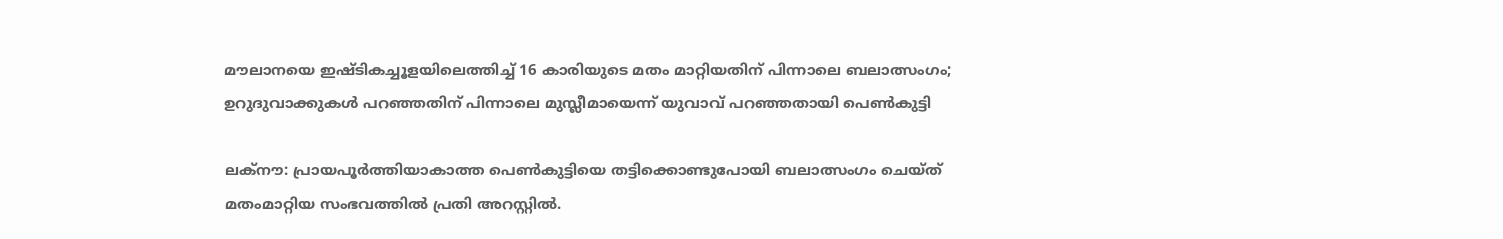മൗലാനയെ ഇഷ്ടികച്ചൂളയിലെത്തിച്ച് 16 കാരിയുടെ മതം മാറ്റിയതിന് പിന്നാലെ ബലാത്സംഗം; ഉറുദുവാക്കുകൾ പറഞ്ഞതിന് പിന്നാലെ മുസ്ലീമായെന്ന് യുവാവ് പറഞ്ഞതായി പെൺകുട്ടി

ലക്‌നൗ: പ്രായപൂർത്തിയാകാത്ത പെൺകുട്ടിയെ തട്ടിക്കൊണ്ടുപോയി ബലാത്സംഗം ചെയ്ത് മതംമാറ്റിയ സംഭവത്തിൽ പ്രതി അറസ്റ്റിൽ.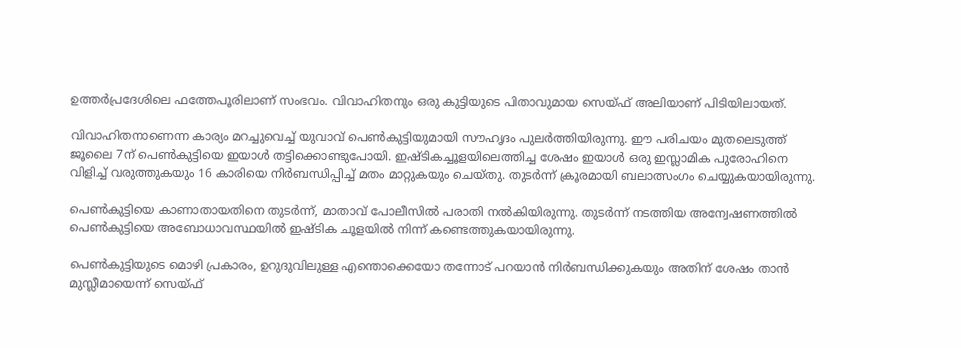ഉത്തർപ്രദേശിലെ ഫത്തേപൂരിലാണ് സംഭവം. വിവാഹിതനും ഒരു കുട്ടിയുടെ പിതാവുമായ സെയ്ഫ് അലിയാണ് പിടിയിലായത്.

വിവാഹിതനാണെന്ന കാര്യം മറച്ചുവെച്ച് യുവാവ് പെൺകുട്ടിയുമായി സൗഹൃദം പുലർത്തിയിരുന്നു. ഈ പരിചയം മുതലെടുത്ത് ജൂലൈ 7ന് പെൺകുട്ടിയെ ഇയാൾ തട്ടിക്കൊണ്ടുപോയി. ഇഷ്ടികച്ചൂളയിലെത്തിച്ച ശേഷം ഇയാൾ ഒരു ഇസ്ലാമിക പുരോഹിനെ വിളിച്ച് വരുത്തുകയും 16 കാരിയെ നിർബന്ധിപ്പിച്ച് മതം മാറ്റുകയും ചെയ്തു. തുടർന്ന് ക്രൂരമായി ബലാത്സംഗം ചെയ്യുകയായിരുന്നു.

പെൺകുട്ടിയെ കാണാതായതിനെ തുടർന്ന്, മാതാവ് പോലീസിൽ പരാതി നൽകിയിരുന്നു. തുടർന്ന് നടത്തിയ അന്വേഷണത്തിൽ പെൺകുട്ടിയെ അബോധാവസ്ഥയിൽ ഇഷ്ടിക ചൂളയിൽ നിന്ന് കണ്ടെത്തുകയായിരുന്നു.

പെൺകുട്ടിയുടെ മൊഴി പ്രകാരം, ഉറുദുവിലുള്ള എന്തൊക്കെയോ തന്നോട് പറയാൻ നിർബന്ധിക്കുകയും അതിന് ശേഷം താൻ മുസ്ലീമായെന്ന് സെയ്ഫ്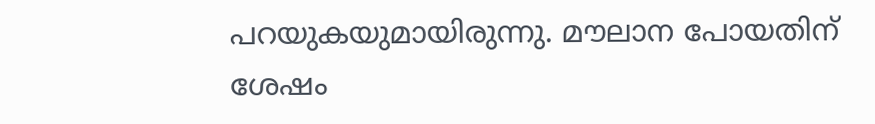പറയുകയുമായിരുന്നു. മൗലാന പോയതിന് ശേഷം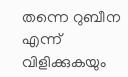തന്നെ റുബീന എന്ന് വിളിക്കുകയും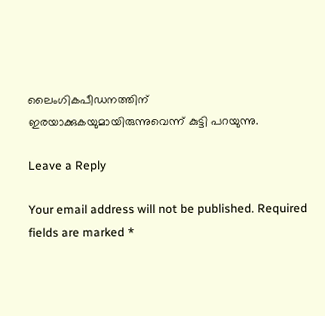ലൈംഗികപീഡനത്തിന് ഇരയാക്കുകയുമായിരുന്നുവെന്ന് കുട്ടി പറയുന്നു.

Leave a Reply

Your email address will not be published. Required fields are marked *